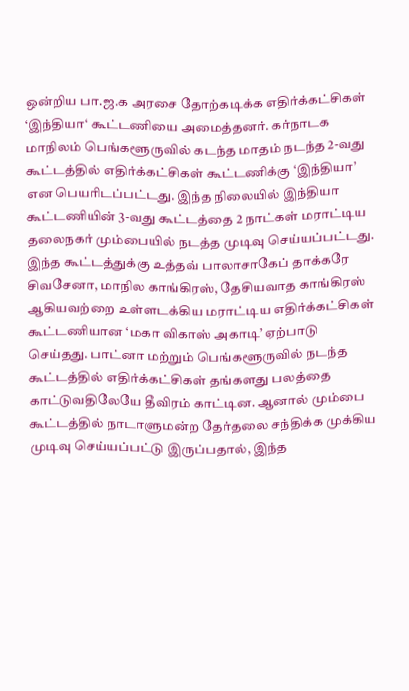ஒன்றிய பா.ஜ.க அரசை தோற்கடிக்க எதிர்க்கட்சிகள் ‘இந்தியா‘ கூட்டணியை அமைத்தனர். கர்நாடக மாநிலம் பெங்களூருவில் கடந்த மாதம் நடந்த 2-வது கூட்டத்தில் எதிர்க்கட்சிகள் கூட்டணிக்கு ‘இந்தியா’ என பெயரிடப்பட்டது. இந்த நிலையில் இந்தியா கூட்டணியின் 3-வது கூட்டத்தை 2 நாட்கள் மராட்டிய தலைநகர் மும்பையில் நடத்த முடிவு செய்யப்பட்டது. இந்த கூட்டத்துக்கு உத்தவ் பாலாசாகேப் தாக்கரே சிவசேனா, மாநில காங்கிரஸ், தேசியவாத காங்கிரஸ் ஆகியவற்றை உள்ளடக்கிய மராட்டிய எதிர்க்கட்சிகள் கூட்டணியான ‘மகா விகாஸ் அகாடி’ ஏற்பாடு செய்தது. பாட்னா மற்றும் பெங்களூருவில் நடந்த கூட்டத்தில் எதிர்க்கட்சிகள் தங்களது பலத்தை காட்டுவதிலேயே தீவிரம் காட்டின. ஆனால் மும்பை கூட்டத்தில் நாடாளுமன்ற தேர்தலை சந்திக்க முக்கிய முடிவு செய்யப்பட்டு இருப்பதால், இந்த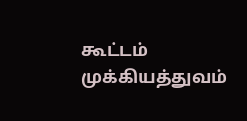கூட்டம் முக்கியத்துவம்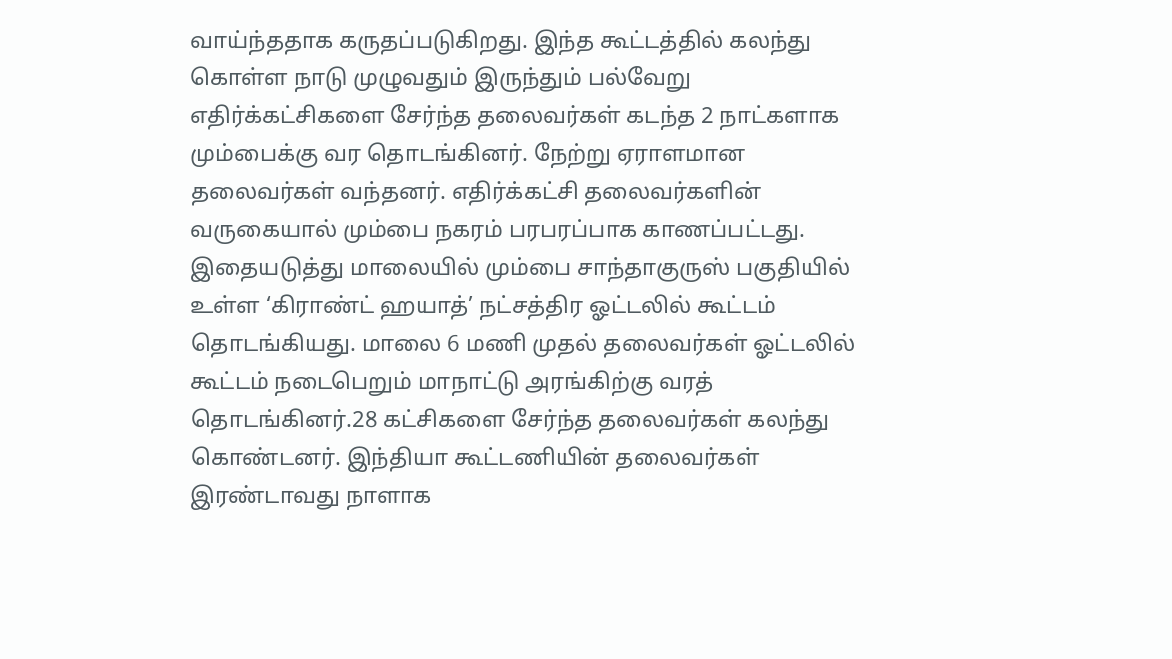வாய்ந்ததாக கருதப்படுகிறது. இந்த கூட்டத்தில் கலந்து கொள்ள நாடு முழுவதும் இருந்தும் பல்வேறு எதிர்க்கட்சிகளை சேர்ந்த தலைவர்கள் கடந்த 2 நாட்களாக மும்பைக்கு வர தொடங்கினர். நேற்று ஏராளமான தலைவர்கள் வந்தனர். எதிர்க்கட்சி தலைவர்களின் வருகையால் மும்பை நகரம் பரபரப்பாக காணப்பட்டது. இதையடுத்து மாலையில் மும்பை சாந்தாகுருஸ் பகுதியில் உள்ள ‘கிராண்ட் ஹயாத்’ நட்சத்திர ஓட்டலில் கூட்டம் தொடங்கியது. மாலை 6 மணி முதல் தலைவர்கள் ஓட்டலில் கூட்டம் நடைபெறும் மாநாட்டு அரங்கிற்கு வரத் தொடங்கினர்.28 கட்சிகளை சேர்ந்த தலைவர்கள் கலந்து கொண்டனர். இந்தியா கூட்டணியின் தலைவர்கள் இரண்டாவது நாளாக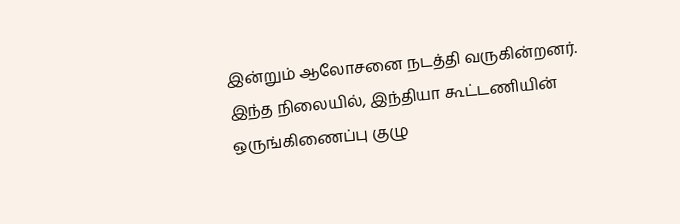இன்றும் ஆலோசனை நடத்தி வருகின்றனர். இந்த நிலையில், இந்தியா கூட்டணியின் ஒருங்கிணைப்பு குழு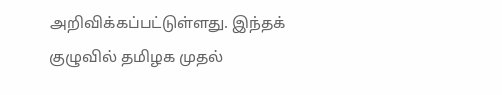அறிவிக்கப்பட்டுள்ளது. இந்தக் குழுவில் தமிழக முதல்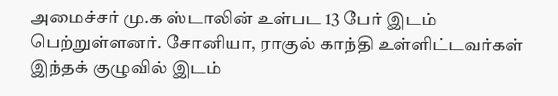அமைச்சர் மு.க ஸ்டாலின் உள்பட 13 பேர் இடம் பெற்றுள்ளனர். சோனியா, ராகுல் காந்தி உள்ளிட்டவர்கள் இந்தக் குழுவில் இடம்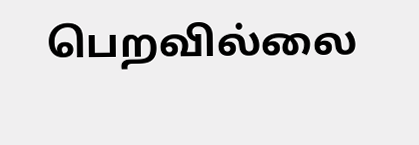பெறவில்லை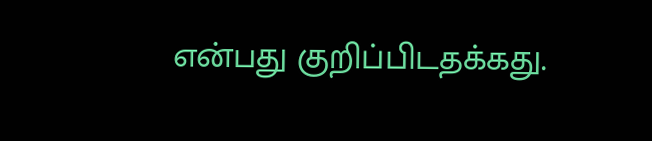என்பது குறிப்பிடதக்கது.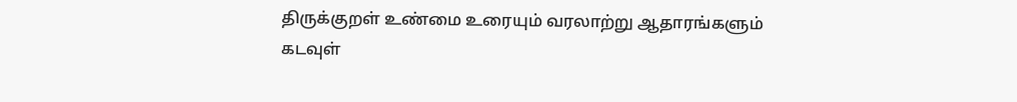திருக்குறள் உண்மை உரையும் வரலாற்று ஆதாரங்களும்
கடவுள்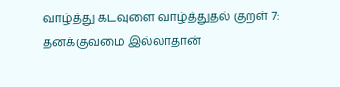வாழ்த்து கடவுளை வாழ்த்துதல் குறள் 7: தனக்குவமை இல்லாதான்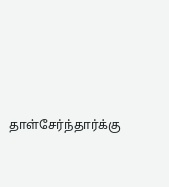தாள்சேர்ந்தார்க்கு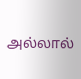அல்லால்